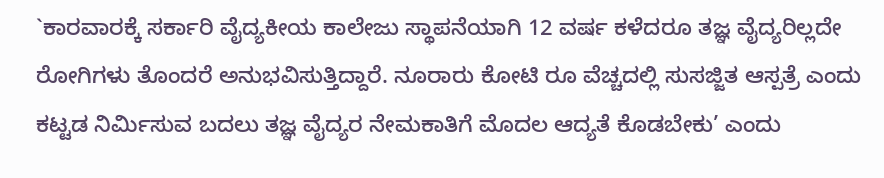`ಕಾರವಾರಕ್ಕೆ ಸರ್ಕಾರಿ ವೈದ್ಯಕೀಯ ಕಾಲೇಜು ಸ್ಥಾಪನೆಯಾಗಿ 12 ವರ್ಷ ಕಳೆದರೂ ತಜ್ಞ ವೈದ್ಯರಿಲ್ಲದೇ ರೋಗಿಗಳು ತೊಂದರೆ ಅನುಭವಿಸುತ್ತಿದ್ದಾರೆ. ನೂರಾರು ಕೋಟಿ ರೂ ವೆಚ್ಚದಲ್ಲಿ ಸುಸಜ್ಜಿತ ಆಸ್ಪತ್ರೆ ಎಂದು ಕಟ್ಟಡ ನಿರ್ಮಿಸುವ ಬದಲು ತಜ್ಞ ವೈದ್ಯರ ನೇಮಕಾತಿಗೆ ಮೊದಲ ಆದ್ಯತೆ ಕೊಡಬೇಕು’ ಎಂದು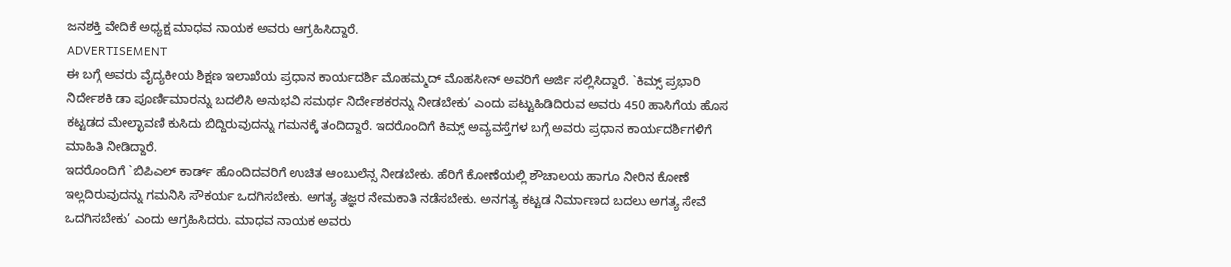ಜನಶಕ್ತಿ ವೇದಿಕೆ ಅಧ್ಯಕ್ಷ ಮಾಧವ ನಾಯಕ ಅವರು ಆಗ್ರಹಿಸಿದ್ದಾರೆ.
ADVERTISEMENT
ಈ ಬಗ್ಗೆ ಅವರು ವೈದ್ಯಕೀಯ ಶಿಕ್ಷಣ ಇಲಾಖೆಯ ಪ್ರಧಾನ ಕಾರ್ಯದರ್ಶಿ ಮೊಹಮ್ಮದ್ ಮೊಹಸೀನ್ ಅವರಿಗೆ ಅರ್ಜಿ ಸಲ್ಲಿಸಿದ್ದಾರೆ. `ಕಿಮ್ಸ್ ಪ್ರಭಾರಿ ನಿರ್ದೇಶಕಿ ಡಾ ಪೂರ್ಣಿಮಾರನ್ನು ಬದಲಿಸಿ ಅನುಭವಿ ಸಮರ್ಥ ನಿರ್ದೇಶಕರನ್ನು ನೀಡಬೇಕು’ ಎಂದು ಪಟ್ಟುಹಿಡಿದಿರುವ ಅವರು 450 ಹಾಸಿಗೆಯ ಹೊಸ ಕಟ್ಟಡದ ಮೇಲ್ಛಾವಣಿ ಕುಸಿದು ಬಿದ್ದಿರುವುದನ್ನು ಗಮನಕ್ಕೆ ತಂದಿದ್ದಾರೆ. ಇದರೊಂದಿಗೆ ಕಿಮ್ಸ್ ಅವ್ಯವಸ್ತೆಗಳ ಬಗ್ಗೆ ಅವರು ಪ್ರಧಾನ ಕಾರ್ಯದರ್ಶಿಗಳಿಗೆ ಮಾಹಿತಿ ನೀಡಿದ್ದಾರೆ.
ಇದರೊಂದಿಗೆ `ಬಿಪಿಎಲ್ ಕಾರ್ಡ್ ಹೊಂದಿದವರಿಗೆ ಉಚಿತ ಆಂಬುಲೆನ್ಸ ನೀಡಬೇಕು. ಹೆರಿಗೆ ಕೋಣೆಯಲ್ಲಿ ಶೌಚಾಲಯ ಹಾಗೂ ನೀರಿನ ಕೋಣೆ ಇಲ್ಲದಿರುವುದನ್ನು ಗಮನಿಸಿ ಸೌಕರ್ಯ ಒದಗಿಸಬೇಕು. ಅಗತ್ಯ ತಜ್ಞರ ನೇಮಕಾತಿ ನಡೆಸಬೇಕು. ಅನಗತ್ಯ ಕಟ್ಟಡ ನಿರ್ಮಾಣದ ಬದಲು ಅಗತ್ಯ ಸೇವೆ ಒದಗಿಸಬೇಕು’ ಎಂದು ಆಗ್ರಹಿಸಿದರು. ಮಾಧವ ನಾಯಕ ಅವರು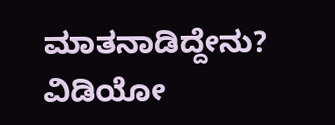ಮಾತನಾಡಿದ್ದೇನು? ವಿಡಿಯೋ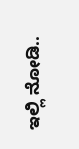ಇಲ್ಲಿ ನೋಡಿ..